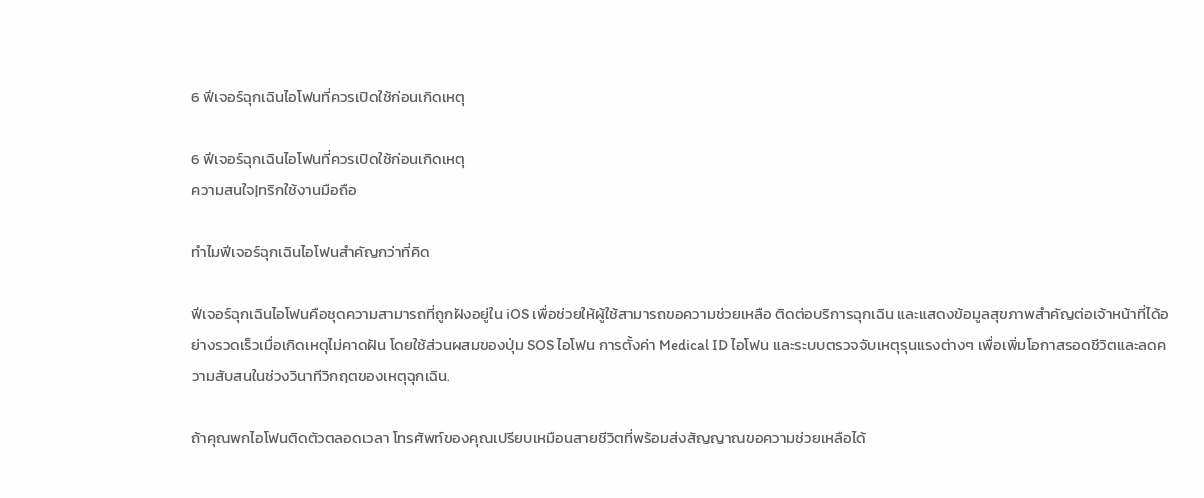6 ฟีเจอร์ฉุกเฉินไอโฟนที่ควรเปิดใช้ก่อนเกิดเหตุ

6 ฟีเจอร์ฉุกเฉินไอโฟนที่ควรเปิดใช้ก่อนเกิดเหตุ
ความสนใจ|ทริกใช้งานมือถือ

ทำไมฟีเจอร์ฉุกเฉินไอโฟนสำคัญกว่าที่คิด

ฟีเจอร์ฉุกเฉินไอโฟนคือชุดความสามารถที่ถูกฝังอยู่ใน iOS เพื่อช่วยให้ผู้ใช้สามารถขอความช่วยเหลือ ติดต่อบริการฉุกเฉิน และแสดงข้อมูลสุขภาพสำคัญต่อเจ้าหน้าที่ได้อย่างรวดเร็วเมื่อเกิดเหตุไม่คาดฝัน โดยใช้ส่วนผสมของปุ่ม SOS ไอโฟน การตั้งค่า Medical ID ไอโฟน และระบบตรวจจับเหตุรุนแรงต่างๆ เพื่อเพิ่มโอกาสรอดชีวิตและลดความสับสนในช่วงวินาทีวิกฤตของเหตุฉุกเฉิน.

ถ้าคุณพกไอโฟนติดตัวตลอดเวลา โทรศัพท์ของคุณเปรียบเหมือนสายชีวิตที่พร้อมส่งสัญญาณขอความช่วยเหลือได้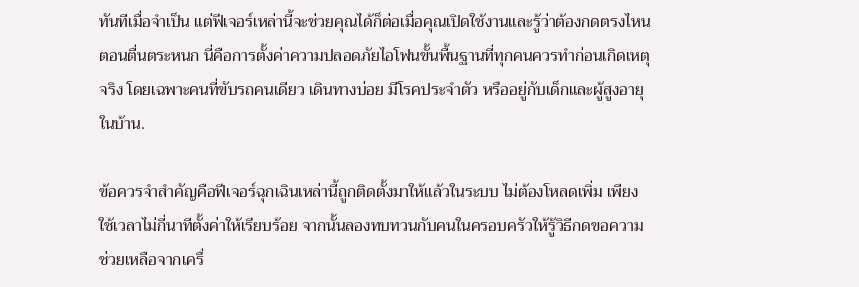ทันทีเมื่อจำเป็น แต่ฟีเจอร์เหล่านี้จะช่วยคุณได้ก็ต่อเมื่อคุณเปิดใช้งานและรู้ว่าต้องกดตรงไหนตอนตื่นตระหนก นี่คือการตั้งค่าความปลอดภัยไอโฟนขั้นพื้นฐานที่ทุกคนควรทำก่อนเกิดเหตุจริง โดยเฉพาะคนที่ขับรถคนเดียว เดินทางบ่อย มีโรคประจำตัว หรืออยู่กับเด็กและผู้สูงอายุในบ้าน.

ข้อควรจำสำคัญคือฟีเจอร์ฉุกเฉินเหล่านี้ถูกติดตั้งมาให้แล้วในระบบ ไม่ต้องโหลดเพิ่ม เพียงใช้เวลาไม่กี่นาทีตั้งค่าให้เรียบร้อย จากนั้นลองทบทวนกับคนในครอบครัวให้รู้วิธีกดขอความช่วยเหลือจากเครื่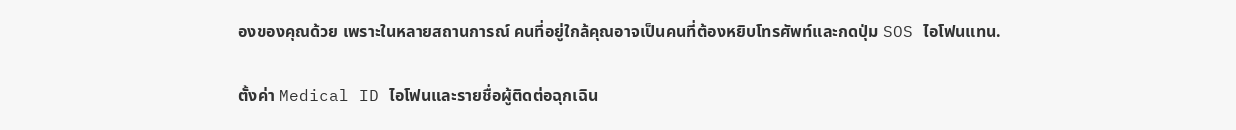องของคุณด้วย เพราะในหลายสถานการณ์ คนที่อยู่ใกล้คุณอาจเป็นคนที่ต้องหยิบโทรศัพท์และกดปุ่ม SOS ไอโฟนแทน.

ตั้งค่า Medical ID ไอโฟนและรายชื่อผู้ติดต่อฉุกเฉิน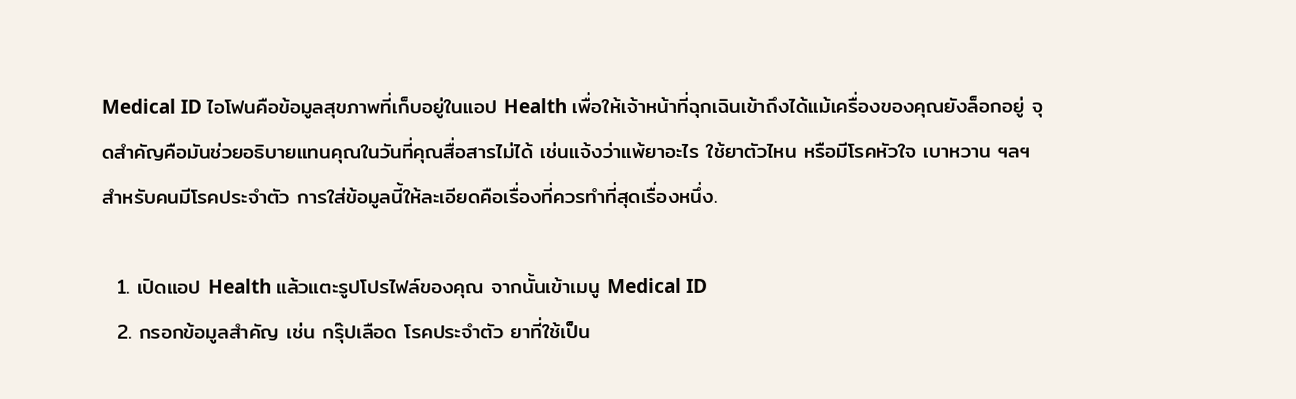Medical ID ไอโฟนคือข้อมูลสุขภาพที่เก็บอยู่ในแอป Health เพื่อให้เจ้าหน้าที่ฉุกเฉินเข้าถึงได้แม้เครื่องของคุณยังล็อกอยู่ จุดสำคัญคือมันช่วยอธิบายแทนคุณในวันที่คุณสื่อสารไม่ได้ เช่นแจ้งว่าแพ้ยาอะไร ใช้ยาตัวไหน หรือมีโรคหัวใจ เบาหวาน ฯลฯ สำหรับคนมีโรคประจำตัว การใส่ข้อมูลนี้ให้ละเอียดคือเรื่องที่ควรทำที่สุดเรื่องหนึ่ง.

  1. เปิดแอป Health แล้วแตะรูปโปรไฟล์ของคุณ จากนั้นเข้าเมนู Medical ID
  2. กรอกข้อมูลสำคัญ เช่น กรุ๊ปเลือด โรคประจำตัว ยาที่ใช้เป็น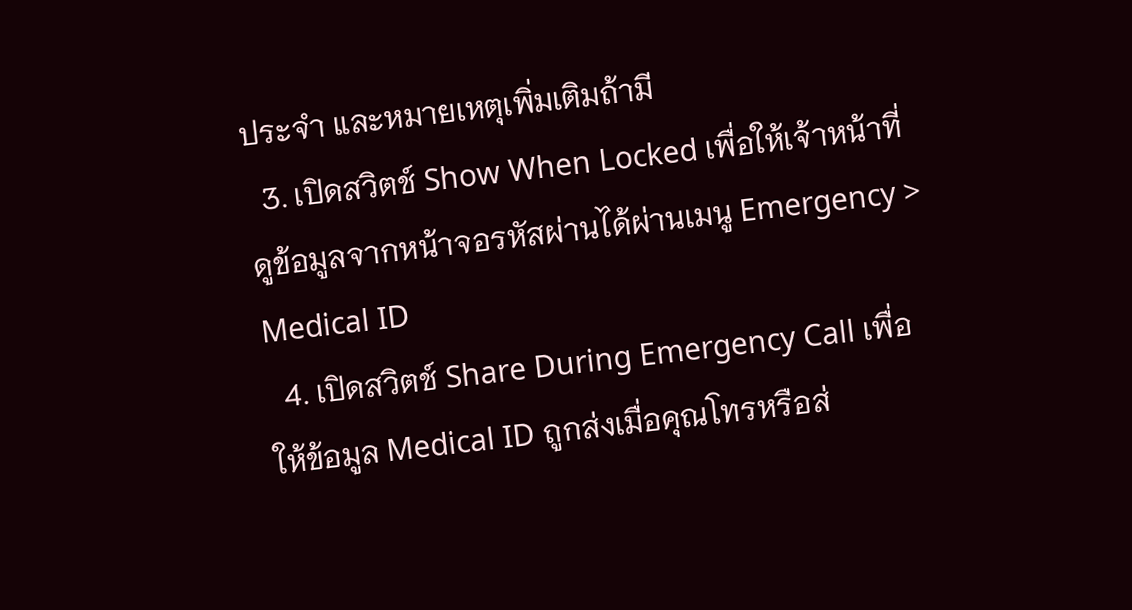ประจำ และหมายเหตุเพิ่มเติมถ้ามี
  3. เปิดสวิตช์ Show When Locked เพื่อให้เจ้าหน้าที่ดูข้อมูลจากหน้าจอรหัสผ่านได้ผ่านเมนู Emergency > Medical ID
  4. เปิดสวิตช์ Share During Emergency Call เพื่อให้ข้อมูล Medical ID ถูกส่งเมื่อคุณโทรหรือส่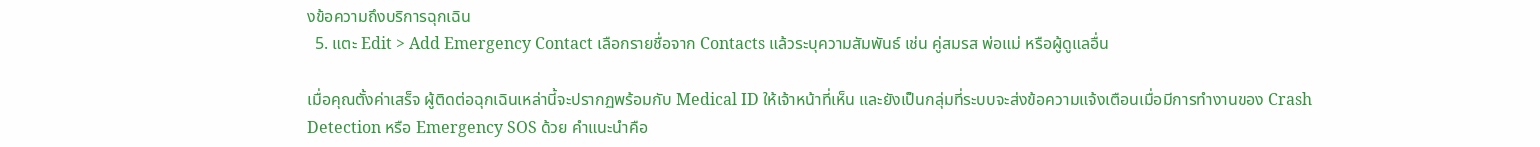งข้อความถึงบริการฉุกเฉิน
  5. แตะ Edit > Add Emergency Contact เลือกรายชื่อจาก Contacts แล้วระบุความสัมพันธ์ เช่น คู่สมรส พ่อแม่ หรือผู้ดูแลอื่น

เมื่อคุณตั้งค่าเสร็จ ผู้ติดต่อฉุกเฉินเหล่านี้จะปรากฏพร้อมกับ Medical ID ให้เจ้าหน้าที่เห็น และยังเป็นกลุ่มที่ระบบจะส่งข้อความแจ้งเตือนเมื่อมีการทำงานของ Crash Detection หรือ Emergency SOS ด้วย คำแนะนำคือ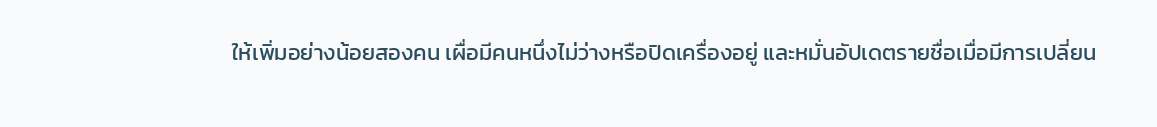ให้เพิ่มอย่างน้อยสองคน เผื่อมีคนหนึ่งไม่ว่างหรือปิดเครื่องอยู่ และหมั่นอัปเดตรายชื่อเมื่อมีการเปลี่ยน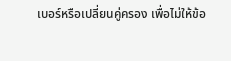เบอร์หรือเปลี่ยนคู่ครอง เพื่อไม่ให้ข้อ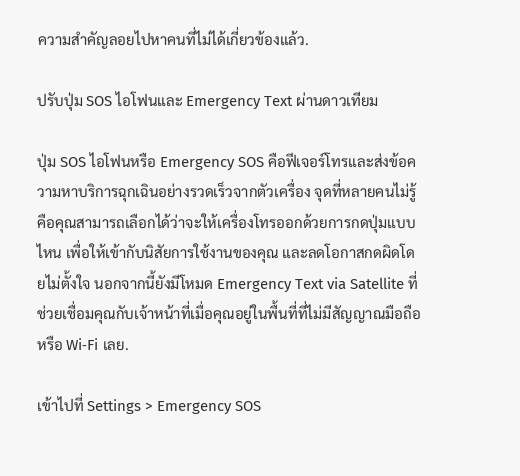ความสำคัญลอยไปหาคนที่ไม่ได้เกี่ยวข้องแล้ว.

ปรับปุ่ม SOS ไอโฟนและ Emergency Text ผ่านดาวเทียม

ปุ่ม SOS ไอโฟนหรือ Emergency SOS คือฟีเจอร์โทรและส่งข้อความหาบริการฉุกเฉินอย่างรวดเร็วจากตัวเครื่อง จุดที่หลายคนไม่รู้คือคุณสามารถเลือกได้ว่าจะให้เครื่องโทรออกด้วยการกดปุ่มแบบไหน เพื่อให้เข้ากับนิสัยการใช้งานของคุณ และลดโอกาสกดผิดโดยไม่ตั้งใจ นอกจากนี้ยังมีโหมด Emergency Text via Satellite ที่ช่วยเชื่อมคุณกับเจ้าหน้าที่เมื่อคุณอยู่ในพื้นที่ที่ไม่มีสัญญาณมือถือหรือ Wi‑Fi เลย.

เข้าไปที่ Settings > Emergency SOS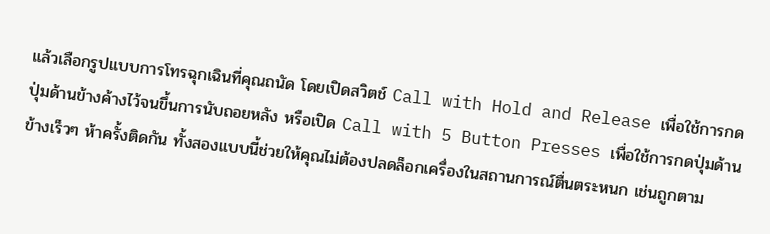แล้วเลือกรูปแบบการโทรฉุกเฉินที่คุณถนัด โดยเปิดสวิตช์ Call with Hold and Release เพื่อใช้การกดปุ่มด้านข้างค้างไว้จนขึ้นการนับถอยหลัง หรือเปิด Call with 5 Button Presses เพื่อใช้การกดปุ่มด้านข้างเร็วๆ ห้าครั้งติดกัน ทั้งสองแบบนี้ช่วยให้คุณไม่ต้องปลดล็อกเครื่องในสถานการณ์ตื่นตระหนก เช่นถูกตาม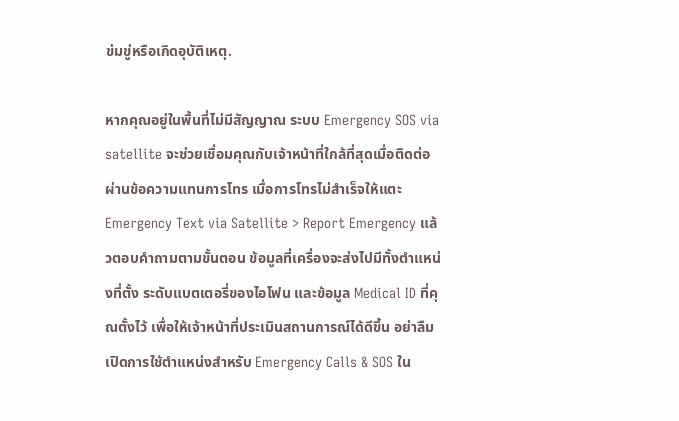ข่มขู่หรือเกิดอุบัติเหตุ.

หากคุณอยู่ในพื้นที่ไม่มีสัญญาณ ระบบ Emergency SOS via satellite จะช่วยเชื่อมคุณกับเจ้าหน้าที่ใกล้ที่สุดเมื่อติดต่อผ่านข้อความแทนการโทร เมื่อการโทรไม่สำเร็จให้แตะ Emergency Text via Satellite > Report Emergency แล้วตอบคำถามตามขั้นตอน ข้อมูลที่เครื่องจะส่งไปมีทั้งตำแหน่งที่ตั้ง ระดับแบตเตอรี่ของไอโฟน และข้อมูล Medical ID ที่คุณตั้งไว้ เพื่อให้เจ้าหน้าที่ประเมินสถานการณ์ได้ดีขึ้น อย่าลืมเปิดการใช้ตำแหน่งสำหรับ Emergency Calls & SOS ใน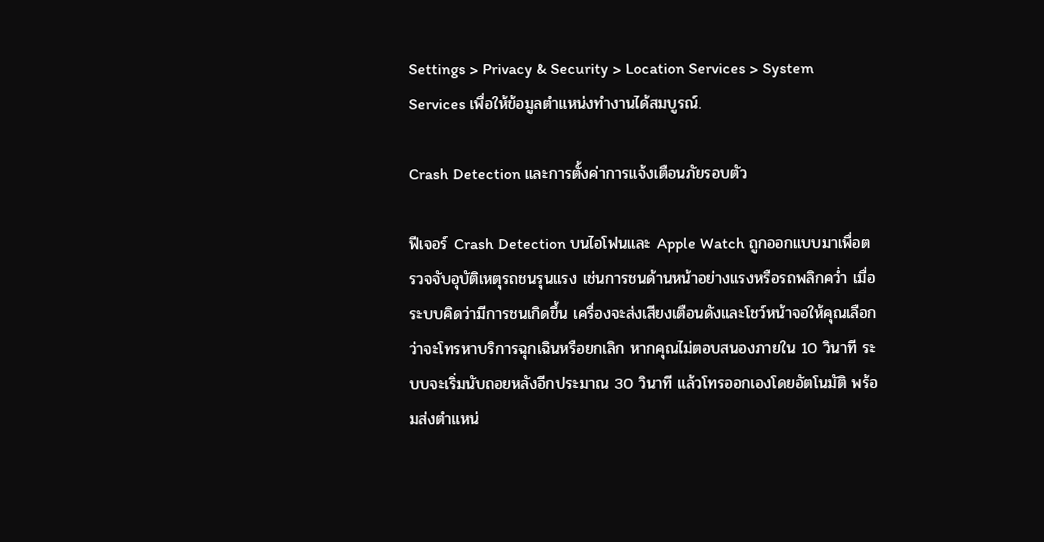Settings > Privacy & Security > Location Services > System Services เพื่อให้ข้อมูลตำแหน่งทำงานได้สมบูรณ์.

Crash Detection และการตั้งค่าการแจ้งเตือนภัยรอบตัว

ฟีเจอร์ Crash Detection บนไอโฟนและ Apple Watch ถูกออกแบบมาเพื่อตรวจจับอุบัติเหตุรถชนรุนแรง เช่นการชนด้านหน้าอย่างแรงหรือรถพลิกคว่ำ เมื่อระบบคิดว่ามีการชนเกิดขึ้น เครื่องจะส่งเสียงเตือนดังและโชว์หน้าจอให้คุณเลือกว่าจะโทรหาบริการฉุกเฉินหรือยกเลิก หากคุณไม่ตอบสนองภายใน 10 วินาที ระบบจะเริ่มนับถอยหลังอีกประมาณ 30 วินาที แล้วโทรออกเองโดยอัตโนมัติ พร้อมส่งตำแหน่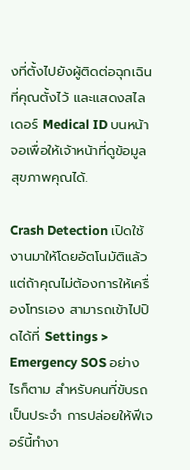งที่ตั้งไปยังผู้ติดต่อฉุกเฉินที่คุณตั้งไว้ และแสดงสไลเดอร์ Medical ID บนหน้าจอเพื่อให้เจ้าหน้าที่ดูข้อมูลสุขภาพคุณได้.

Crash Detection เปิดใช้งานมาให้โดยอัตโนมัติแล้ว แต่ถ้าคุณไม่ต้องการให้เครื่องโทรเอง สามารถเข้าไปปิดได้ที่ Settings > Emergency SOS อย่างไรก็ตาม สำหรับคนที่ขับรถเป็นประจำ การปล่อยให้ฟีเจอร์นี้ทำงา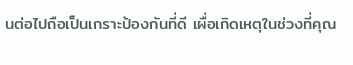นต่อไปถือเป็นเกราะป้องกันที่ดี เผื่อเกิดเหตุในช่วงที่คุณ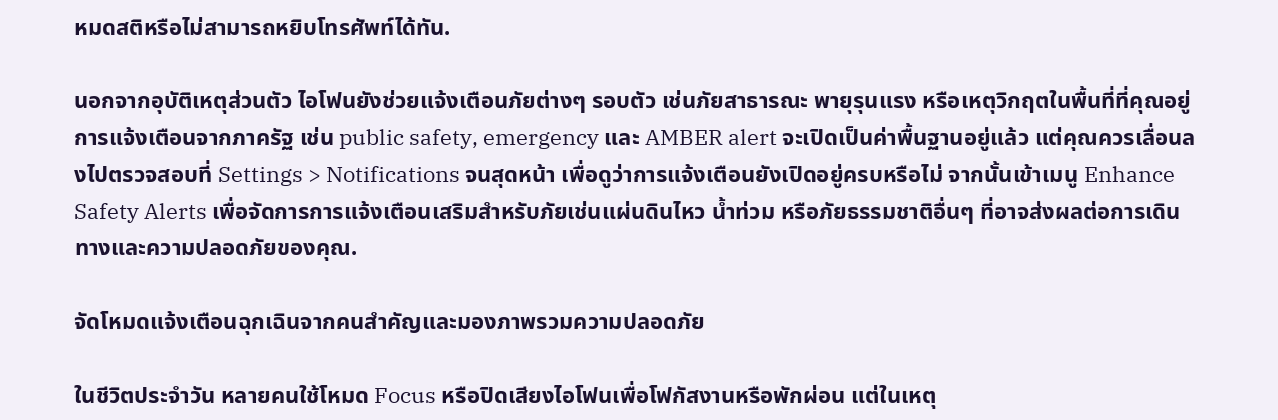หมดสติหรือไม่สามารถหยิบโทรศัพท์ได้ทัน.

นอกจากอุบัติเหตุส่วนตัว ไอโฟนยังช่วยแจ้งเตือนภัยต่างๆ รอบตัว เช่นภัยสาธารณะ พายุรุนแรง หรือเหตุวิกฤตในพื้นที่ที่คุณอยู่ การแจ้งเตือนจากภาครัฐ เช่น public safety, emergency และ AMBER alert จะเปิดเป็นค่าพื้นฐานอยู่แล้ว แต่คุณควรเลื่อนลงไปตรวจสอบที่ Settings > Notifications จนสุดหน้า เพื่อดูว่าการแจ้งเตือนยังเปิดอยู่ครบหรือไม่ จากนั้นเข้าเมนู Enhance Safety Alerts เพื่อจัดการการแจ้งเตือนเสริมสำหรับภัยเช่นแผ่นดินไหว น้ำท่วม หรือภัยธรรมชาติอื่นๆ ที่อาจส่งผลต่อการเดินทางและความปลอดภัยของคุณ.

จัดโหมดแจ้งเตือนฉุกเฉินจากคนสำคัญและมองภาพรวมความปลอดภัย

ในชีวิตประจำวัน หลายคนใช้โหมด Focus หรือปิดเสียงไอโฟนเพื่อโฟกัสงานหรือพักผ่อน แต่ในเหตุ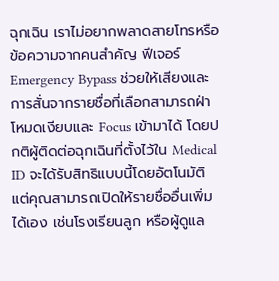ฉุกเฉิน เราไม่อยากพลาดสายโทรหรือข้อความจากคนสำคัญ ฟีเจอร์ Emergency Bypass ช่วยให้เสียงและการสั่นจากรายชื่อที่เลือกสามารถฝ่าโหมดเงียบและ Focus เข้ามาได้ โดยปกติผู้ติดต่อฉุกเฉินที่ตั้งไว้ใน Medical ID จะได้รับสิทธิแบบนี้โดยอัตโนมัติ แต่คุณสามารถเปิดให้รายชื่ออื่นเพิ่มได้เอง เช่นโรงเรียนลูก หรือผู้ดูแล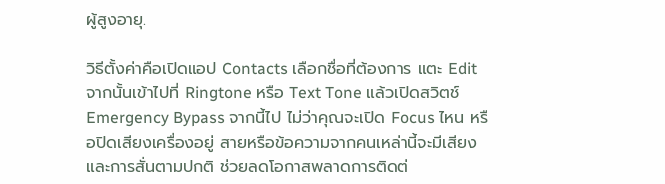ผู้สูงอายุ.

วิธีตั้งค่าคือเปิดแอป Contacts เลือกชื่อที่ต้องการ แตะ Edit จากนั้นเข้าไปที่ Ringtone หรือ Text Tone แล้วเปิดสวิตช์ Emergency Bypass จากนี้ไป ไม่ว่าคุณจะเปิด Focus ไหน หรือปิดเสียงเครื่องอยู่ สายหรือข้อความจากคนเหล่านี้จะมีเสียงและการสั่นตามปกติ ช่วยลดโอกาสพลาดการติดต่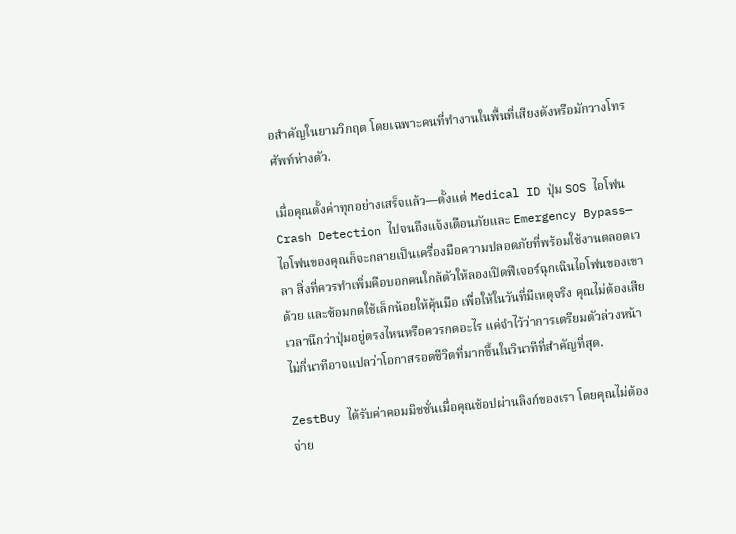อสำคัญในยามวิกฤต โดยเฉพาะคนที่ทำงานในพื้นที่เสียงดังหรือมักวางโทรศัพท์ห่างตัว.

เมื่อคุณตั้งค่าทุกอย่างเสร็จแล้ว—ตั้งแต่ Medical ID ปุ่ม SOS ไอโฟน Crash Detection ไปจนถึงแจ้งเตือนภัยและ Emergency Bypass—ไอโฟนของคุณก็จะกลายเป็นเครื่องมือความปลอดภัยที่พร้อมใช้งานตลอดเวลา สิ่งที่ควรทำเพิ่มคือบอกคนใกล้ตัวให้ลองเปิดฟีเจอร์ฉุกเฉินไอโฟนของเขาด้วย และซ้อมกดใช้เล็กน้อยให้คุ้นมือ เพื่อให้ในวันที่มีเหตุจริง คุณไม่ต้องเสียเวลานึกว่าปุ่มอยู่ตรงไหนหรือควรกดอะไร แค่จำไว้ว่าการเตรียมตัวล่วงหน้าไม่กี่นาทีอาจแปลว่าโอกาสรอดชีวิตที่มากขึ้นในวินาทีที่สำคัญที่สุด.

ZestBuy ได้รับค่าคอมมิชชั่นเมื่อคุณช้อปผ่านลิงก์ของเรา โดยคุณไม่ต้องจ่าย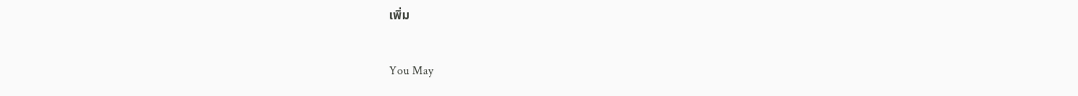เพิ่ม

You May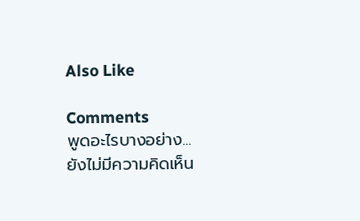Also Like

Comments
พูดอะไรบางอย่าง...
ยังไม่มีความคิดเห็น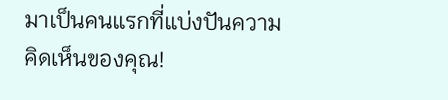มาเป็นคนแรกที่แบ่งปันความคิดเห็นของคุณ!